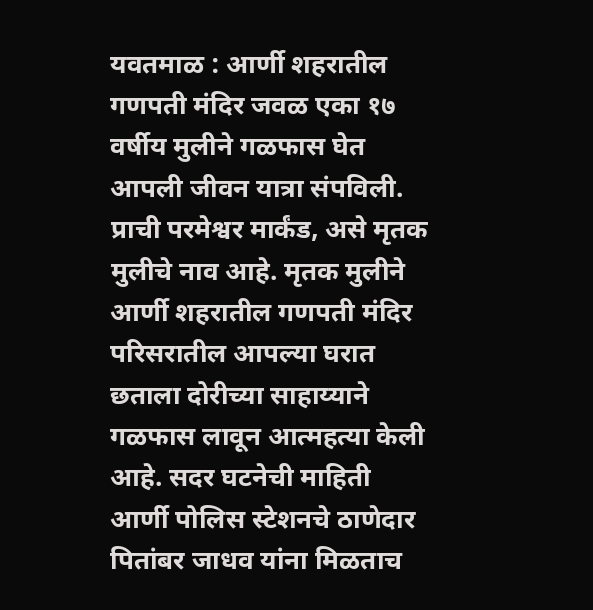यवतमाळ : आर्णी शहरातील गणपती मंदिर जवळ एका १७ वर्षीय मुलीने गळफास घेत आपली जीवन यात्रा संपविली. प्राची परमेश्वर मार्कंड, असे मृतक मुलीचे नाव आहे. मृतक मुलीने आर्णी शहरातील गणपती मंदिर परिसरातील आपल्या घरात छताला दोरीच्या साहाय्याने गळफास लावून आत्महत्या केली आहे. सदर घटनेची माहिती आर्णी पोलिस स्टेशनचे ठाणेदार पितांबर जाधव यांना मिळताच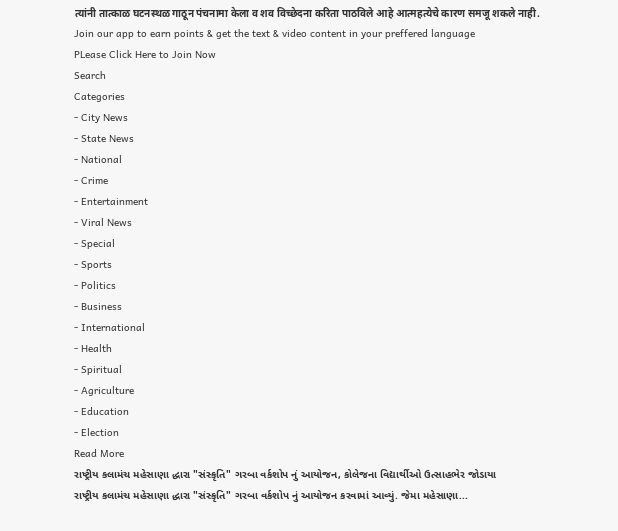त्यांनी तात्काळ घटनस्थळ गाठून पंचनामा केला व शव विच्छेदना करिता पाठविले आहे आत्महत्येचे कारण समजू शकले नाही.
Join our app to earn points & get the text & video content in your preffered language
PLease Click Here to Join Now
Search
Categories
- City News
- State News
- National
- Crime
- Entertainment
- Viral News
- Special
- Sports
- Politics
- Business
- International
- Health
- Spiritual
- Agriculture
- Education
- Election
Read More
રાષ્ટ્રીય કલામંચ મહેસાણા દ્ધારા "સંસ્કૃતિ" ગરબા વર્કશોપ નું આયોજન, કોલેજના વિદ્યાર્થીઓ ઉત્સાહભેર જોડાયા
રાષ્ટ્રીય કલામંચ મહેસાણા દ્ધારા "સંસ્કૃતિ" ગરબા વર્કશોપ નું આયોજન કરવામાં આવ્યું. જેમા મહેસાણા...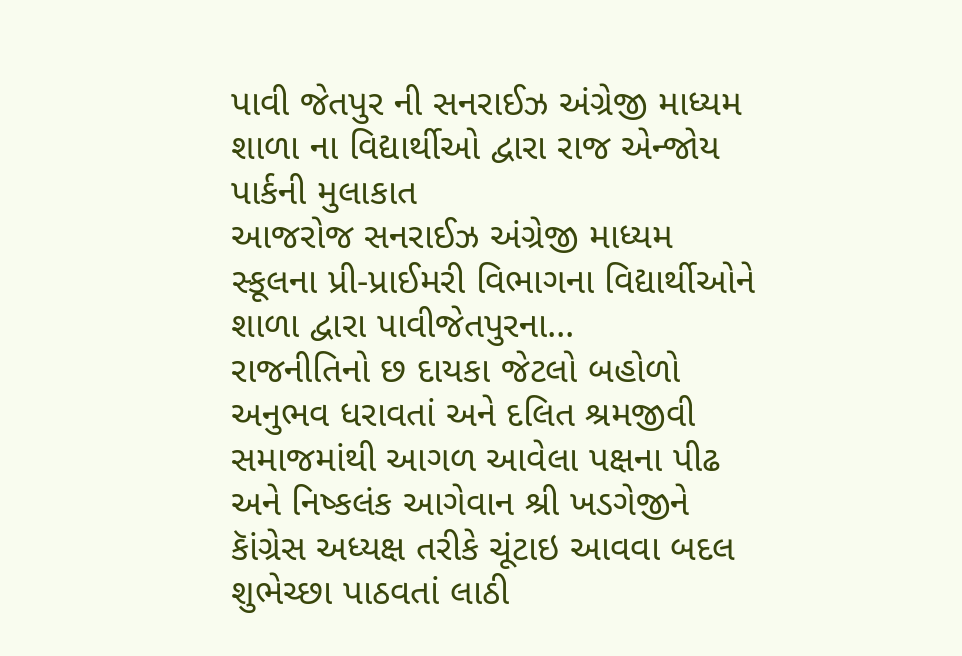પાવી જેતપુર ની સનરાઈઝ અંગ્રેજી માધ્યમ શાળા ના વિદ્યાર્થીઓ દ્વારા રાજ એન્જોય પાર્કની મુલાકાત
આજરોજ સનરાઈઝ અંગ્રેજી માધ્યમ સ્કૂલના પ્રી-પ્રાઈમરી વિભાગના વિદ્યાર્થીઓને શાળા દ્વારા પાવીજેતપુરના...
રાજનીતિનો છ દાયકા જેટલો બહોળો અનુભવ ધરાવતાં અને દલિત શ્રમજીવી સમાજમાંથી આગળ આવેલા પક્ષના પીઢ અને નિષ્કલંક આગેવાન શ્રી ખડગેજીને કાૅંગ્રેસ અધ્યક્ષ તરીકે ચૂંટાઇ આવવા બદલ શુભેચ્છા પાઠવતાં લાઠી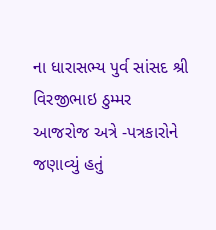ના ધારાસભ્ય પુર્વ સાંસદ શ્રી વિરજીભાઇ ઠુમ્મર
આજરોજ અત્રે -પત્રકારોને જણાવ્યું હતું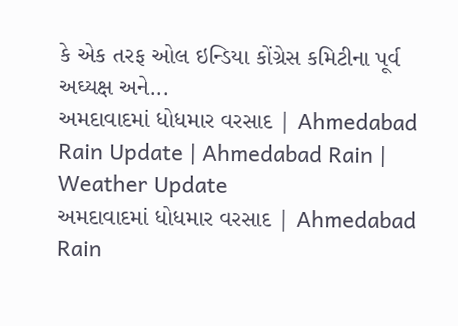કે એક તરફ ઓલ ઇન્ડિયા કોંગ્રેસ કમિટીના પૂર્વ અઘ્યક્ષ અને...
અમદાવાદમાં ધોધમાર વરસાદ | Ahmedabad Rain Update | Ahmedabad Rain | Weather Update
અમદાવાદમાં ધોધમાર વરસાદ | Ahmedabad Rain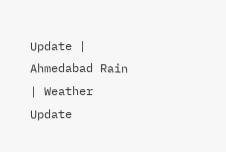Update | Ahmedabad Rain | Weather Update